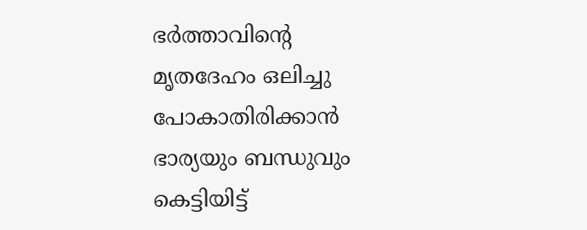ഭര്‍ത്താവിന്റെ മൃതദേഹം ഒലിച്ചു പോകാതിരിക്കാന്‍ ഭാര്യയും ബന്ധുവും കെട്ടിയിട്ട്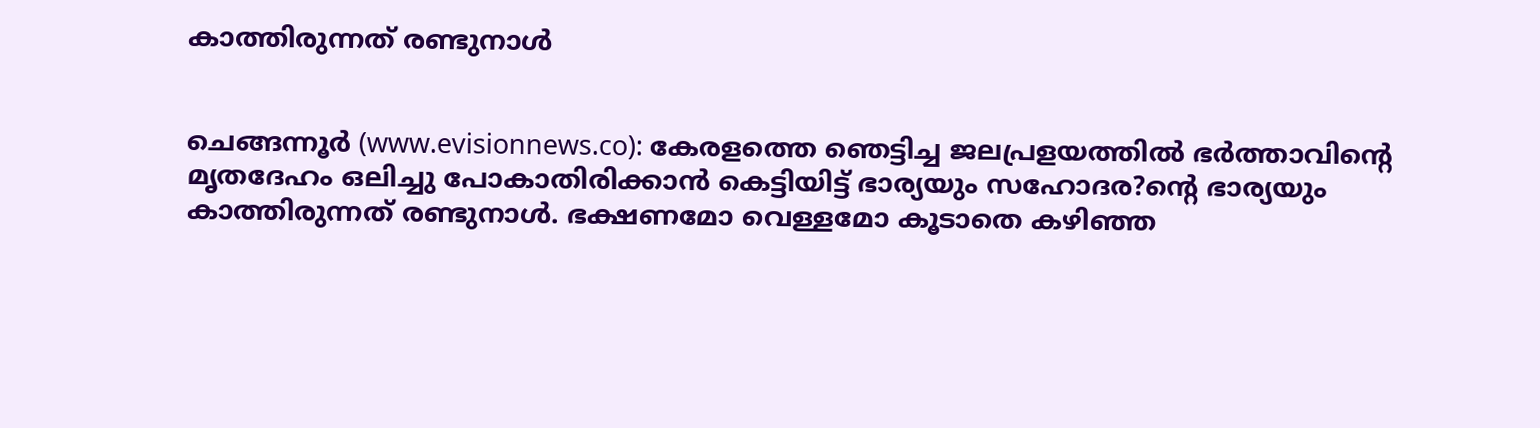കാത്തിരുന്നത് രണ്ടുനാള്‍


ചെങ്ങന്നൂര്‍ (www.evisionnews.co): കേരളത്തെ ഞെട്ടിച്ച ജലപ്രളയത്തില്‍ ഭര്‍ത്താവിന്റെ മൃതദേഹം ഒലിച്ചു പോകാതിരിക്കാന്‍ കെട്ടിയിട്ട് ഭാര്യയും സഹോദര?ന്റെ ഭാര്യയും കാത്തിരുന്നത് രണ്ടുനാള്‍. ഭക്ഷണമോ വെള്ളമോ കൂടാതെ കഴിഞ്ഞ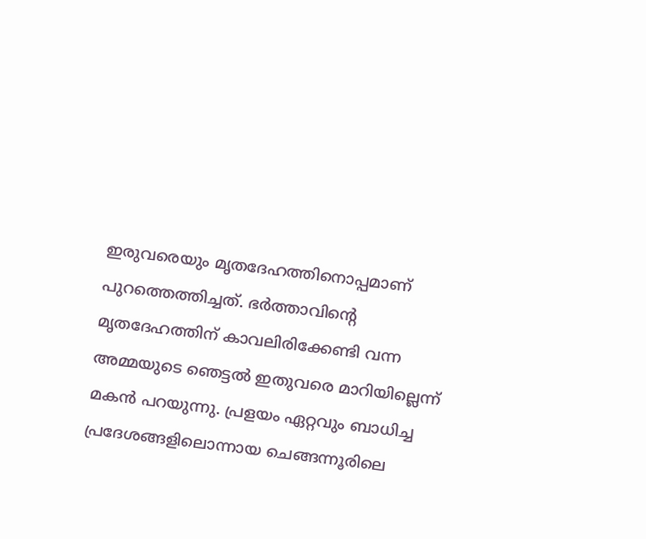ഇരുവരെയും മൃതദേഹത്തിനൊപ്പമാണ് പുറത്തെത്തിച്ചത്. ഭര്‍ത്താവിന്റെ മൃതദേഹത്തിന് കാവലിരിക്കേണ്ടി വന്ന അമ്മയുടെ ഞെട്ടല്‍ ഇതുവരെ മാറിയില്ലെന്ന് മകന്‍ പറയുന്നു. പ്രളയം ഏറ്റവും ബാധിച്ച പ്രദേശങ്ങളിലൊന്നായ ചെങ്ങന്നൂരിലെ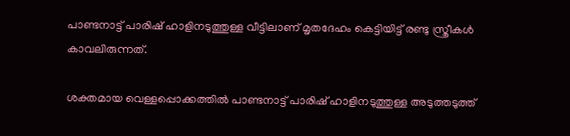പാണ്ടനാട്ട് പാരിഷ് ഹാളിനടുത്തുള്ള വീട്ടിലാണ് മൃതദേഹം കെട്ടിയിട്ട് രണ്ടു സ്ത്രീകള്‍ കാവലിരുന്നത്.

ശക്തമായ വെള്ളപ്പൊക്കത്തില്‍ പാണ്ടനാട്ട് പാരിഷ് ഹാളിനടുത്തുള്ള അടുത്തടുത്ത്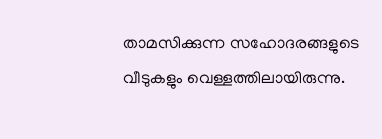താമസിക്കുന്ന സഹോദരങ്ങളുടെ വീടുകളും വെള്ളത്തിലായിരുന്നു.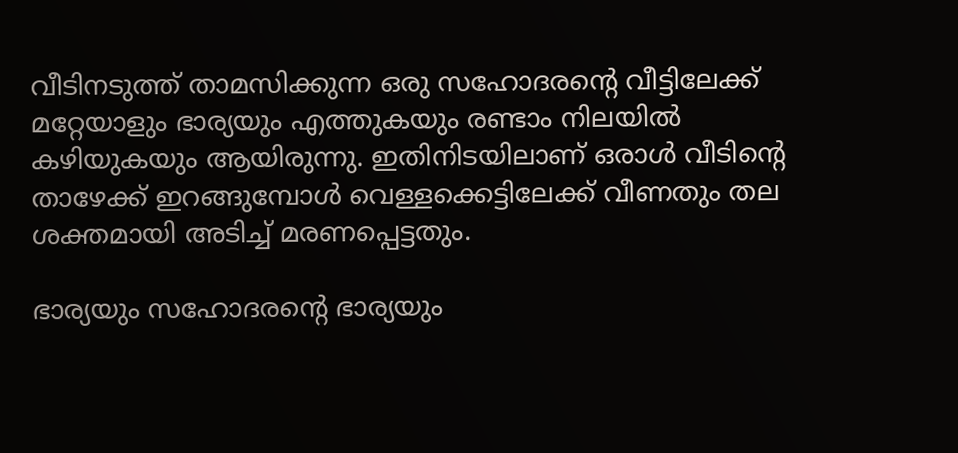വീടിനടുത്ത് താമസിക്കുന്ന ഒരു സഹോദരന്റെ വീട്ടിലേക്ക് മറ്റേയാളും ഭാര്യയും എത്തുകയും രണ്ടാം നിലയില്‍ കഴിയുകയും ആയിരുന്നു. ഇതിനിടയിലാണ് ഒരാള്‍ വീടിന്റെ താഴേക്ക് ഇറങ്ങുമ്പോള്‍ വെള്ളക്കെട്ടിലേക്ക് വീണതും തല ശക്തമായി അടിച്ച് മരണപ്പെട്ടതും.

ഭാര്യയും സഹോദരന്റെ ഭാര്യയും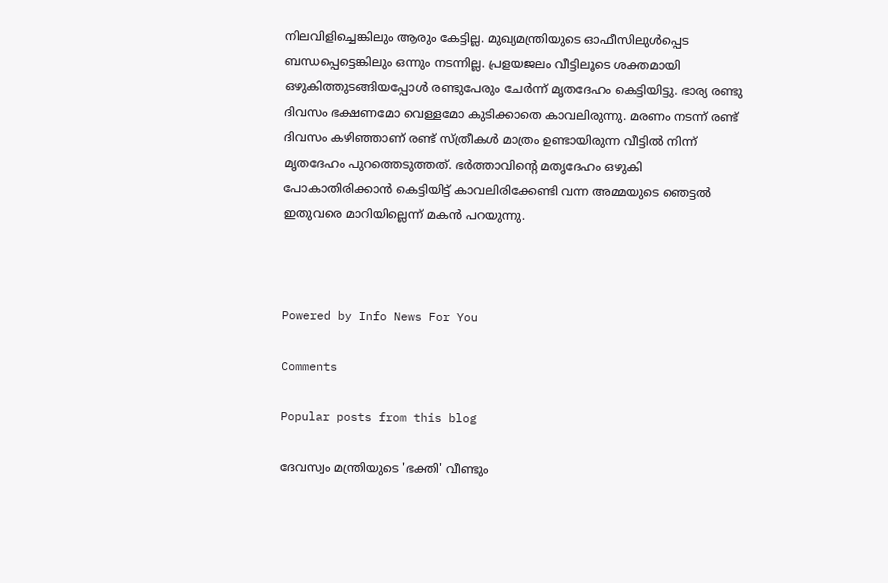നിലവിളിച്ചെങ്കിലും ആരും കേട്ടില്ല. മുഖ്യമന്ത്രിയുടെ ഓഫീസിലുള്‍പ്പെട ബന്ധപ്പെട്ടെങ്കിലും ഒന്നും നടന്നില്ല. പ്രളയജലം വീട്ടിലൂടെ ശക്തമായി ഒഴുകിത്തുടങ്ങിയപ്പോള്‍ രണ്ടുപേരും ചേര്‍ന്ന് മൃതദേഹം കെട്ടിയിട്ടു. ഭാര്യ രണ്ടു ദിവസം ഭക്ഷണമോ വെള്ളമോ കുടിക്കാതെ കാവലിരുന്നു. മരണം നടന്ന് രണ്ട് ദിവസം കഴിഞ്ഞാണ് രണ്ട് സ്ത്രീകള്‍ മാത്രം ഉണ്ടായിരുന്ന വീട്ടില്‍ നിന്ന് മൃതദേഹം പുറത്തെടുത്തത്. ഭര്‍ത്താവിന്റെ മതൃദേഹം ഒഴുകി പോകാതിരിക്കാന്‍ കെട്ടിയിട്ട് കാവലിരിക്കേണ്ടി വന്ന അമ്മയുടെ ഞെട്ടല്‍ ഇതുവരെ മാറിയില്ലെന്ന് മകന്‍ പറയുന്നു.



Powered by Info News For You

Comments

Popular posts from this blog

ദേവസ്വം മന്ത്രിയുടെ 'ഭക്തി' വീണ്ടും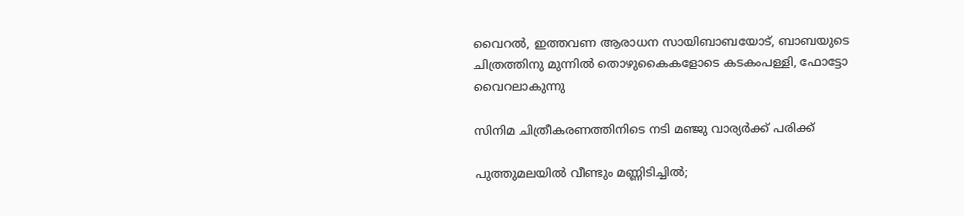വൈറല്‍, ഇത്തവണ ആരാധന സായിബാബയോട്, ബാബയുടെ ചിത്രത്തിനു മുന്നില്‍ തൊഴുകൈകളോടെ കടകംപള്ളി, ഫോട്ടോ വൈറലാകുന്നു

സിനിമ ചിത്രീകരണത്തിനിടെ നടി മഞ്ജു വാര്യര്‍ക്ക് പരിക്ക്

പുത്തുമലയില്‍ വീണ്ടും മണ്ണിടിച്ചില്‍;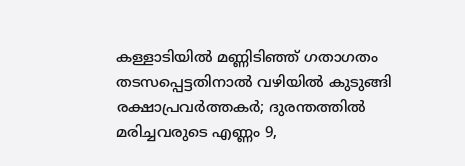കള്ളാടിയില്‍ മണ്ണിടിഞ്ഞ് ഗതാഗതം തടസപ്പെട്ടതിനാല്‍ വഴിയില്‍ കുടുങ്ങി രക്ഷാപ്രവര്‍ത്തകര്‍; ദുരന്തത്തില്‍ മരിച്ചവരുടെ എണ്ണം 9,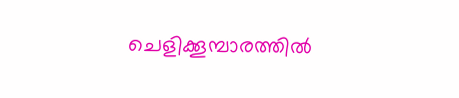ചെളിക്കൂമ്പാരത്തില്‍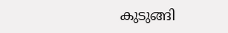കുടുങ്ങി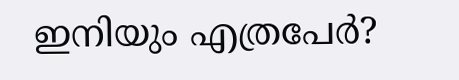ഇനിയും എത്രപേര്‍?